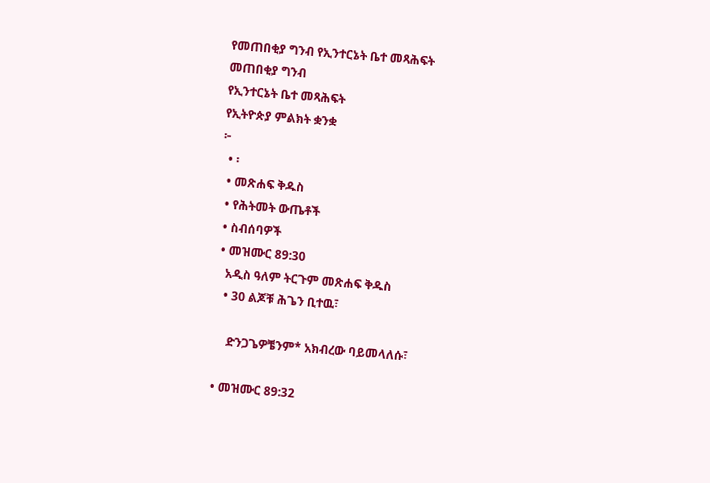የመጠበቂያ ግንብ የኢንተርኔት ቤተ መጻሕፍት
መጠበቂያ ግንብ
የኢንተርኔት ቤተ መጻሕፍት
የኢትዮጵያ ምልክት ቋንቋ
፦
  • ፡
  • መጽሐፍ ቅዱስ
  • የሕትመት ውጤቶች
  • ስብሰባዎች
  • መዝሙር 89:30
    አዲስ ዓለም ትርጉም መጽሐፍ ቅዱስ
    • 30 ልጆቹ ሕጌን ቢተዉ፣

      ድንጋጌዎቼንም* አክብረው ባይመላለሱ፣

  • መዝሙር 89:32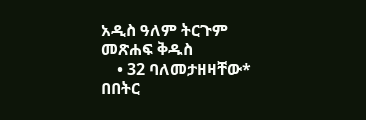አዲስ ዓለም ትርጉም መጽሐፍ ቅዱስ
    • 32 ባለመታዘዛቸው* በበትር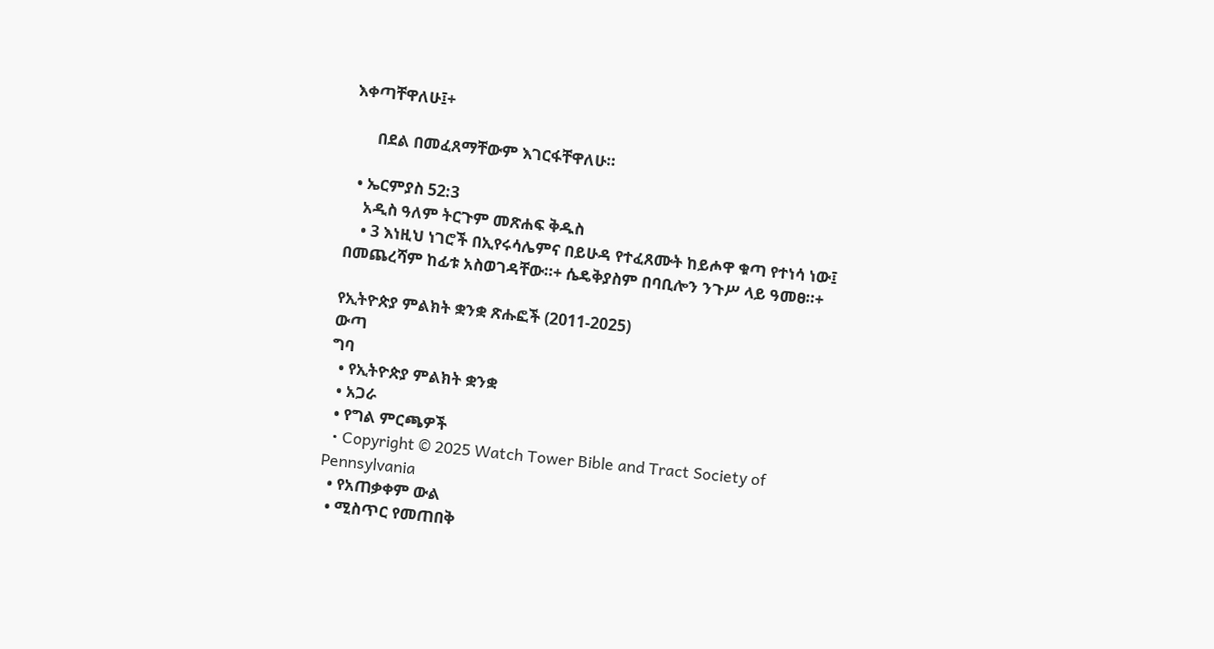እቀጣቸዋለሁ፤+

      በደል በመፈጸማቸውም እገርፋቸዋለሁ።

  • ኤርምያስ 52:3
    አዲስ ዓለም ትርጉም መጽሐፍ ቅዱስ
    • 3 እነዚህ ነገሮች በኢየሩሳሌምና በይሁዳ የተፈጸሙት ከይሖዋ ቁጣ የተነሳ ነው፤ በመጨረሻም ከፊቱ አስወገዳቸው።+ ሴዴቅያስም በባቢሎን ንጉሥ ላይ ዓመፀ።+

የኢትዮጵያ ምልክት ቋንቋ ጽሑፎች (2011-2025)
ውጣ
ግባ
  • የኢትዮጵያ ምልክት ቋንቋ
  • አጋራ
  • የግል ምርጫዎች
  • Copyright © 2025 Watch Tower Bible and Tract Society of Pennsylvania
  • የአጠቃቀም ውል
  • ሚስጥር የመጠበቅ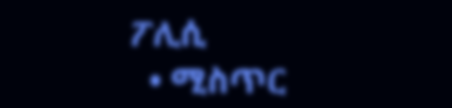ፖሊሲ
  • ሚስጥር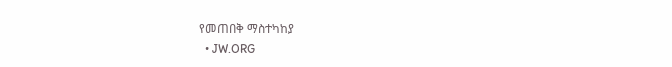የመጠበቅ ማስተካከያ
  • JW.ORG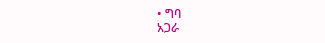• ግባ
አጋራ